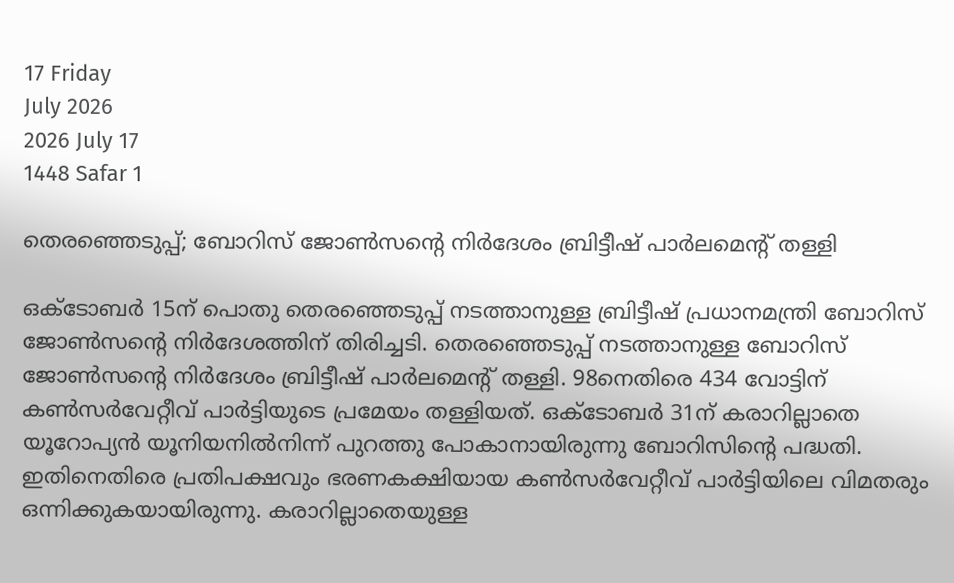17 Friday
July 2026
2026 July 17
1448 Safar 1

തെരഞ്ഞെടുപ്പ്; ബോറിസ് ജോണ്‍സന്റെ നിര്‍ദേശം ബ്രിട്ടീഷ് പാര്‍ലമെന്റ് തള്ളി

ഒക്‌ടോബര്‍ 15ന് പൊതു തെരഞ്ഞെടുപ്പ് നടത്താനുള്ള ബ്രിട്ടീഷ് പ്രധാനമന്ത്രി ബോറിസ് ജോണ്‍സന്റെ നിര്‍ദേശത്തിന് തിരിച്ചടി. തെരഞ്ഞെടുപ്പ് നടത്താനുള്ള ബോറിസ് ജോണ്‍സന്റെ നിര്‍ദേശം ബ്രിട്ടീഷ് പാര്‍ലമെന്റ് തള്ളി. 98നെതിരെ 434 വോട്ടിന് കണ്‍സര്‍വേറ്റീവ് പാര്‍ട്ടിയുടെ പ്രമേയം തള്ളിയത്. ഒക്‌ടോബര്‍ 31ന് കരാറില്ലാതെ യൂറോപ്യന്‍ യൂനിയനില്‍നിന്ന് പുറത്തു പോകാനായിരുന്നു ബോറിസിന്റെ പദ്ധതി. ഇതിനെതിരെ പ്രതിപക്ഷവും ഭരണകക്ഷിയായ കണ്‍സര്‍വേറ്റീവ് പാര്‍ട്ടിയിലെ വിമതരും ഒന്നിക്കുകയായിരുന്നു. കരാറില്ലാതെയുള്ള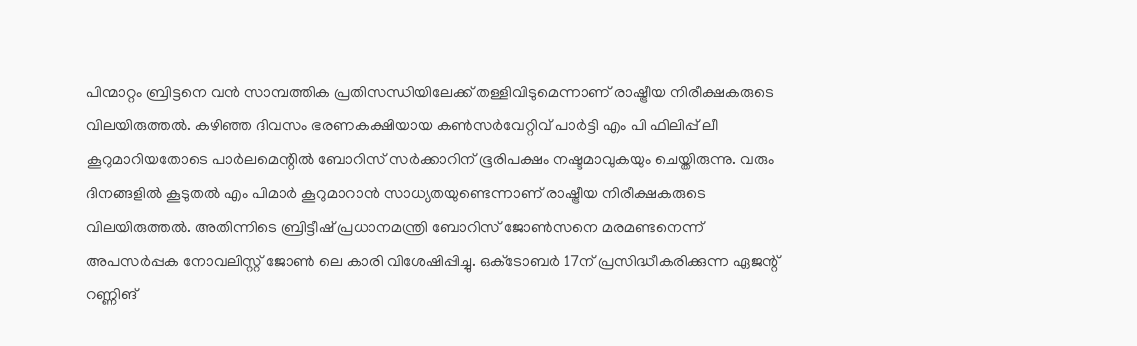പിന്മാറ്റം ബ്രിട്ടനെ വന്‍ സാമ്പത്തിക പ്രതിസന്ധിയിലേക്ക് തള്ളിവിടുമെന്നാണ് രാഷ്ട്രീയ നിരീക്ഷകരുടെ വിലയിരുത്തല്‍. കഴിഞ്ഞ ദിവസം ഭരണകക്ഷിയായ കണ്‍സര്‍വേറ്റിവ് പാര്‍ട്ടി എം പി ഫിലിപ്പ് ലീ കൂറുമാറിയതോടെ പാര്‍ലമെന്റില്‍ ബോറിസ് സര്‍ക്കാറിന് ഭൂരിപക്ഷം നഷ്ടമാവുകയും ചെയ്തിരുന്നു. വരും ദിനങ്ങളില്‍ കൂടുതല്‍ എം പിമാര്‍ കൂറുമാറാന്‍ സാധ്യതയുണ്ടെന്നാണ് രാഷ്ട്രീയ നിരീക്ഷകരുടെ വിലയിരുത്തല്‍. അതിന്നിടെ ബ്രിട്ടീഷ് പ്രധാനമന്ത്രി ബോറിസ് ജോണ്‍സനെ മരമണ്ടനെന്ന് അപസര്‍പ്പക നോവലിസ്റ്റ് ജോണ്‍ ലെ കാരി വിശേഷിപ്പിച്ചു. ഒക്‌ടോബര്‍ 17ന് പ്രസിദ്ധീകരിക്കുന്ന ഏജന്റ് റണ്ണിങ്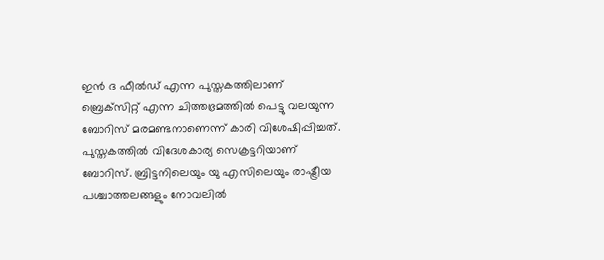ഇന്‍ ദ ഫീല്‍ഡ് എന്ന പുസ്തകത്തിലാണ് ബ്രെക്‌സിറ്റ് എന്ന ചിത്തഭ്രമത്തില്‍ പെട്ടു വലയുന്ന ബോറിസ് മരമണ്ടനാണെന്ന് കാരി വിശേഷിപ്പിച്ചത്. പുസ്തകത്തില്‍ വിദേശകാര്യ സെക്രട്ടറിയാണ് ബോറിസ്. ബ്രിട്ടനിലെയും യു എസിലെയും രാഷ്ട്രീയ പശ്ചാത്തലങ്ങളും നോവലില്‍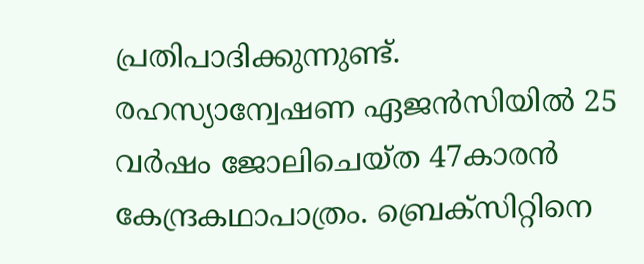പ്രതിപാദിക്കുന്നുണ്ട്. രഹസ്യാന്വേഷണ ഏജന്‍സിയില്‍ 25 വര്‍ഷം ജോലിചെയ്ത 47കാരന്‍ കേന്ദ്രകഥാപാത്രം. ബ്രെക്‌സിറ്റിനെ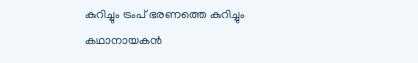കുറിച്ചും ട്രംപ് ഭരണത്തെ കുറിച്ചും കഥാനായകന്‍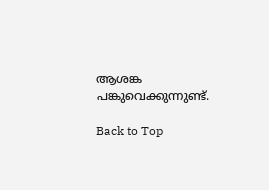ആശങ്ക പങ്കുവെക്കുന്നുണ്ട്.

Back to Top